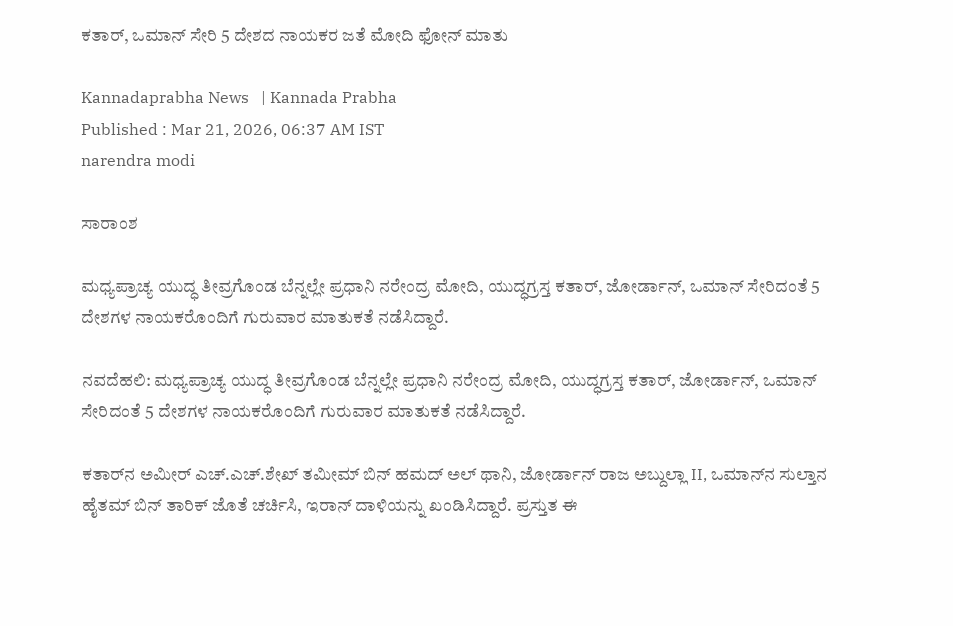ಕತಾರ್‌, ಒಮಾನ್‌ ಸೇರಿ 5 ದೇಶದ ನಾಯಕರ ಜತೆ ಮೋದಿ ಫೋನ್‌ ಮಾತು

Kannadaprabha News   | Kannada Prabha
Published : Mar 21, 2026, 06:37 AM IST
narendra modi

ಸಾರಾಂಶ

ಮಧ್ಯಪ್ರಾಚ್ಯ ಯುದ್ಧ ತೀವ್ರಗೊಂಡ ಬೆನ್ನಲ್ಲೇ ಪ್ರಧಾನಿ ನರೇಂದ್ರ ಮೋದಿ, ಯುದ್ಧಗ್ರಸ್ತ ಕತಾರ್‌, ಜೋರ್ಡಾನ್, ಒಮಾನ್‌ ಸೇರಿದಂತೆ 5 ದೇಶಗಳ ನಾಯಕರೊಂದಿಗೆ ಗುರುವಾರ ಮಾತುಕತೆ ನಡೆಸಿದ್ದಾರೆ.

ನವದೆಹಲಿ: ಮಧ್ಯಪ್ರಾಚ್ಯ ಯುದ್ಧ ತೀವ್ರಗೊಂಡ ಬೆನ್ನಲ್ಲೇ ಪ್ರಧಾನಿ ನರೇಂದ್ರ ಮೋದಿ, ಯುದ್ಧಗ್ರಸ್ತ ಕತಾರ್‌, ಜೋರ್ಡಾನ್, ಒಮಾನ್‌ ಸೇರಿದಂತೆ 5 ದೇಶಗಳ ನಾಯಕರೊಂದಿಗೆ ಗುರುವಾರ ಮಾತುಕತೆ ನಡೆಸಿದ್ದಾರೆ.

ಕತಾರ್‌ನ ಅಮೀರ್‌ ಎಚ್.ಎಚ್.ಶೇಖ್ ತಮೀಮ್ ಬಿನ್ ಹಮದ್ ಅಲ್ ಥಾನಿ, ಜೋರ್ಡಾನ್ ರಾಜ ಅಬ್ದುಲ್ಲಾ II, ಒಮಾನ್‌ನ ಸುಲ್ತಾನ ಹೈತಮ್ ಬಿನ್ ತಾರಿಕ್ ಜೊತೆ ಚರ್ಚಿಸಿ, ಇರಾನ್‌ ದಾಳಿಯನ್ನು ಖಂಡಿಸಿದ್ದಾರೆ. ಪ್ರಸ್ತುತ ಈ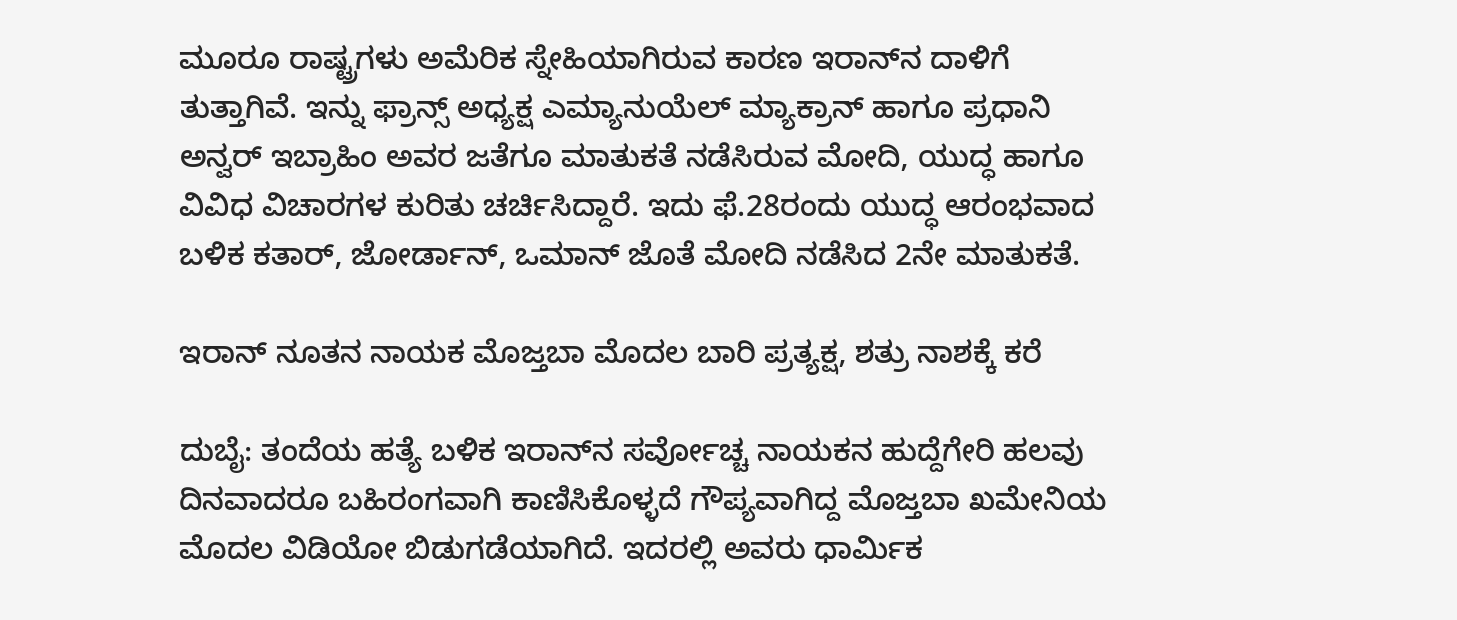ಮೂರೂ ರಾಷ್ಟ್ರಗಳು ಅಮೆರಿಕ ಸ್ನೇಹಿಯಾಗಿರುವ ಕಾರಣ ಇರಾನ್‌ನ ದಾಳಿಗೆ ತುತ್ತಾಗಿವೆ. ಇನ್ನು ಫ್ರಾನ್ಸ್‌ ಅಧ್ಯಕ್ಷ ಎಮ್ಯಾನುಯೆಲ್‌ ಮ್ಯಾಕ್ರಾನ್‌ ಹಾಗೂ ಪ್ರಧಾನಿ ಅನ್ವರ್ ಇಬ್ರಾಹಿಂ ಅವರ ಜತೆಗೂ ಮಾತುಕತೆ ನಡೆಸಿರುವ ಮೋದಿ, ಯುದ್ಧ ಹಾಗೂ ವಿವಿಧ ವಿಚಾರಗಳ ಕುರಿತು ಚರ್ಚಿಸಿದ್ದಾರೆ. ಇದು ಫೆ.28ರಂದು ಯುದ್ಧ ಆರಂಭವಾದ ಬಳಿಕ ಕತಾರ್‌, ಜೋರ್ಡಾನ್‌, ಒಮಾನ್‌ ಜೊತೆ ಮೋದಿ ನಡೆಸಿದ 2ನೇ ಮಾತುಕತೆ.

ಇರಾನ್‌ ನೂತನ ನಾಯಕ ಮೊಜ್ತಬಾ ಮೊದಲ ಬಾರಿ ಪ್ರತ್ಯಕ್ಷ, ಶತ್ರು ನಾಶಕ್ಕೆ ಕರೆ

ದುಬೈ: ತಂದೆಯ ಹತ್ಯೆ ಬಳಿಕ ಇರಾನ್‌ನ ಸರ್ವೋಚ್ಚ ನಾಯಕನ ಹುದ್ದೆಗೇರಿ ಹಲವು ದಿನವಾದರೂ ಬಹಿರಂಗವಾಗಿ ಕಾಣಿಸಿಕೊಳ್ಳದೆ ಗೌಪ್ಯವಾಗಿದ್ದ ಮೊಜ್ತಬಾ ಖಮೇನಿಯ ಮೊದಲ ವಿಡಿಯೋ ಬಿಡುಗಡೆಯಾಗಿದೆ. ಇದರಲ್ಲಿ ಅವರು ಧಾರ್ಮಿಕ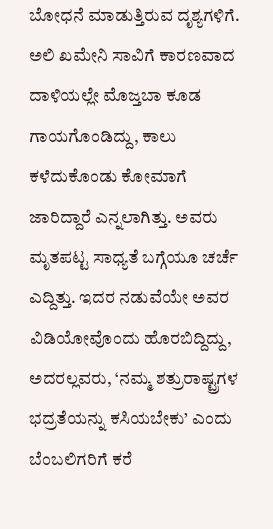ಬೋಧನೆ ಮಾಡುತ್ತಿರುವ ದೃಶ್ಯಗಳಿಗೆ. ಅಲಿ ಖಮೇನಿ ಸಾವಿಗೆ ಕಾರಣವಾದ ದಾಳಿಯಲ್ಲೇ ಮೊಜ್ತಬಾ ಕೂಡ ಗಾಯಗೊಂಡಿದ್ದು, ಕಾಲು ಕಳೆದುಕೊಂಡು ಕೋಮಾಗೆ ಜಾರಿದ್ದಾರೆ ಎನ್ನಲಾಗಿತ್ತು. ಅವರು ಮೃತಪಟ್ಟ ಸಾಧ್ಯತೆ ಬಗ್ಗೆಯೂ ಚರ್ಚೆ ಎದ್ದಿತ್ತು. ಇದರ ನಡುವೆಯೇ ಅವರ ವಿಡಿಯೋವೊಂದು ಹೊರಬಿದ್ದಿದ್ದು, ಅದರಲ್ಲವರು, ‘ನಮ್ಮ ಶತ್ರುರಾಷ್ಟ್ರಗಳ ಭದ್ರತೆಯನ್ನು ಕಸಿಯಬೇಕು’ ಎಂದು ಬೆಂಬಲಿಗರಿಗೆ ಕರೆ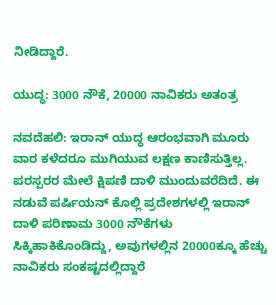ನೀಡಿದ್ದಾರೆ.

ಯುದ್ಧ: 3000 ನೌಕೆ, 20000 ನಾವಿಕರು ಅತಂತ್ರ

ನವದೆಹಲಿ: ಇರಾನ್‌ ಯುದ್ಧ ಆರಂಭವಾಗಿ ಮೂರು ವಾರ ಕಳೆದರೂ ಮುಗಿಯುವ ಲಕ್ಷಣ ಕಾಣಿಸುತ್ತಿಲ್ಲ. ಪರಸ್ಪರರ ಮೇಲೆ ಕ್ಷಿಪಣಿ ದಾಳಿ ಮುಂದುವರೆದಿದೆ. ಈ ನಡುವೆ ಪರ್ಷಿಯನ್‌ ಕೊಲ್ಲಿ ಪ್ರದೇಶಗಳಲ್ಲಿ ಇರಾನ್ ದಾಳಿ ಪರಿಣಾಮ 3000 ನೌಕೆಗಳು ಸಿಕ್ಕಿಹಾಕಿಕೊಂಡಿದ್ದು, ಅವುಗಳಲ್ಲಿನ 20000ಕ್ಕೂ ಹೆಚ್ಚು ನಾವಿಕರು ಸಂಕಷ್ಟದಲ್ಲಿದ್ದಾರೆ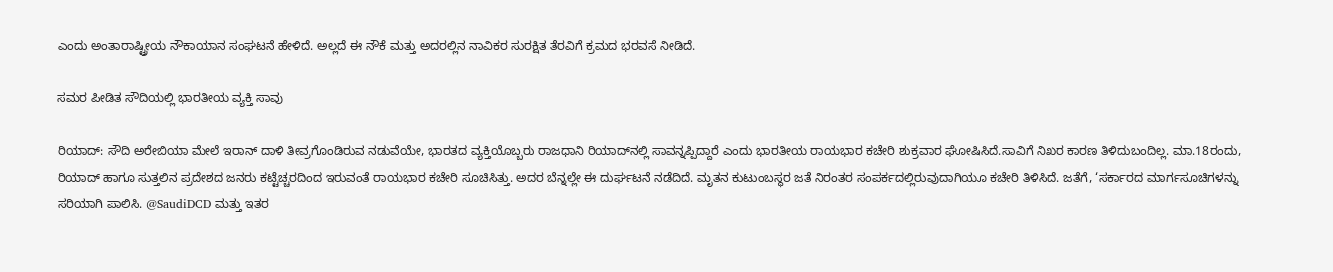ಎಂದು ಅಂತಾರಾಷ್ಟ್ರೀಯ ನೌಕಾಯಾನ ಸಂಘಟನೆ ಹೇಳಿದೆ. ಅಲ್ಲದೆ ಈ ನೌಕೆ ಮತ್ತು ಅದರಲ್ಲಿನ ನಾವಿಕರ ಸುರಕ್ಷಿತ ತೆರವಿಗೆ ಕ್ರಮದ ಭರವಸೆ ನೀಡಿದೆ.

ಸಮರ ಪೀಡಿತ ಸೌದಿಯಲ್ಲಿ ಭಾರತೀಯ ವ್ಯಕ್ತಿ ಸಾವು

ರಿಯಾದ್‌: ಸೌದಿ ಅರೇಬಿಯಾ ಮೇಲೆ ಇರಾನ್‌ ದಾಳಿ ತೀವ್ರಗೊಂಡಿರುವ ನಡುವೆಯೇ, ಭಾರತದ ವ್ಯಕ್ತಿಯೊಬ್ಬರು ರಾಜಧಾನಿ ರಿಯಾದ್‌ನಲ್ಲಿ ಸಾವನ್ನಪ್ಪಿದ್ದಾರೆ ಎಂದು ಭಾರತೀಯ ರಾಯಭಾರ ಕಚೇರಿ ಶುಕ್ರವಾರ ಘೋಷಿಸಿದೆ.ಸಾವಿಗೆ ನಿಖರ ಕಾರಣ ತಿಳಿದುಬಂದಿಲ್ಲ. ಮಾ.18ರಂದು, ರಿಯಾದ್‌ ಹಾಗೂ ಸುತ್ತಲಿನ ಪ್ರದೇಶದ ಜನರು ಕಟ್ಟೆಚ್ಚರದಿಂದ ಇರುವಂತೆ ರಾಯಭಾರ ಕಚೇರಿ ಸೂಚಿಸಿತ್ತು. ಅದರ ಬೆನ್ನಲ್ಲೇ ಈ ದುರ್ಘಟನೆ ನಡೆದಿದೆ. ಮೃತನ ಕುಟುಂಬಸ್ಥರ ಜತೆ ನಿರಂತರ ಸಂಪರ್ಕದಲ್ಲಿರುವುದಾಗಿಯೂ ಕಚೇರಿ ತಿಳಿಸಿದೆ. ಜತೆಗೆ, ‘ಸರ್ಕಾರದ ಮಾರ್ಗಸೂಚಿಗಳನ್ನು ಸರಿಯಾಗಿ ಪಾಲಿಸಿ. @SaudiDCD ಮತ್ತು ಇತರ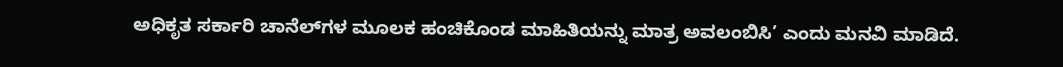ಅಧಿಕೃತ ಸರ್ಕಾರಿ ಚಾನೆಲ್‌ಗಳ ಮೂಲಕ ಹಂಚಿಕೊಂಡ ಮಾಹಿತಿಯನ್ನು ಮಾತ್ರ ಅವಲಂಬಿಸಿ’ ಎಂದು ಮನವಿ ಮಾಡಿದೆ.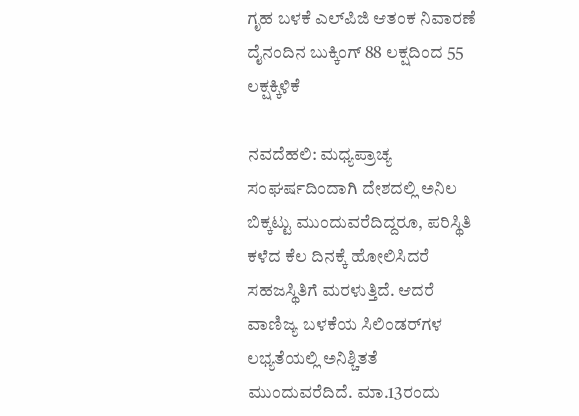ಗೃಹ ಬಳಕೆ ಎಲ್‌ಪಿಜಿ ಆತಂಕ ನಿವಾರಣೆ ದೈನಂದಿನ ಬುಕ್ಕಿಂಗ್‌ 88 ಲಕ್ಷದಿಂದ 55 ಲಕ್ಷಕ್ಕಿಳಿಕೆ

ನವದೆಹಲಿ: ಮಧ್ಯಪ್ರಾಚ್ಯ ಸಂಘರ್ಷದಿಂದಾಗಿ ದೇಶದಲ್ಲಿ ಅನಿಲ ಬಿಕ್ಕಟ್ಟು ಮುಂದುವರೆದಿದ್ದರೂ, ಪರಿಸ್ಥಿತಿ ಕಳೆದ ಕೆಲ ದಿನಕ್ಕೆ ಹೋಲಿಸಿದರೆ ಸಹಜಸ್ಥಿತಿಗೆ ಮರಳುತ್ತಿದೆ. ಆದರೆ ವಾಣಿಜ್ಯ ಬಳಕೆಯ ಸಿಲಿಂಡರ್‌ಗಳ ಲಭ್ಯತೆಯಲ್ಲಿ ಅನಿಶ್ಚಿತತೆ ಮುಂದುವರೆದಿದೆ. ಮಾ.13ರಂದು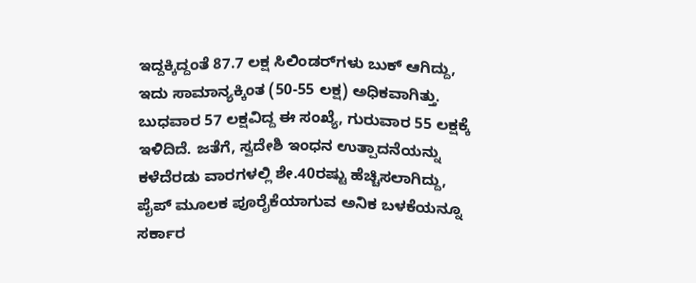ಇದ್ದಕ್ಕಿದ್ದಂತೆ 87.7 ಲಕ್ಷ ಸಿಲಿಂಡರ್‌ಗಳು ಬುಕ್‌ ಆಗಿದ್ದು, ಇದು ಸಾಮಾನ್ಯಕ್ಕಿಂತ (50-55 ಲಕ್ಷ) ಅಧಿಕವಾಗಿತ್ತು. ಬುಧವಾರ 57 ಲಕ್ಷವಿದ್ದ ಈ ಸಂಖ್ಯೆ, ಗುರುವಾರ 55 ಲಕ್ಷಕ್ಕೆ ಇಳಿದಿದೆ. ಜತೆಗೆ, ಸ್ವದೇಶಿ ಇಂಧನ ಉತ್ಪಾದನೆಯನ್ನು ಕಳೆದೆರಡು ವಾರಗಳಲ್ಲಿ ಶೇ.40ರಷ್ಟು ಹೆಚ್ಚಿಸಲಾಗಿದ್ದು, ಪೈಪ್‌ ಮೂಲಕ ಪೂರೈಕೆಯಾಗುವ ಅನಿಕ ಬಳಕೆಯನ್ನೂ ಸರ್ಕಾರ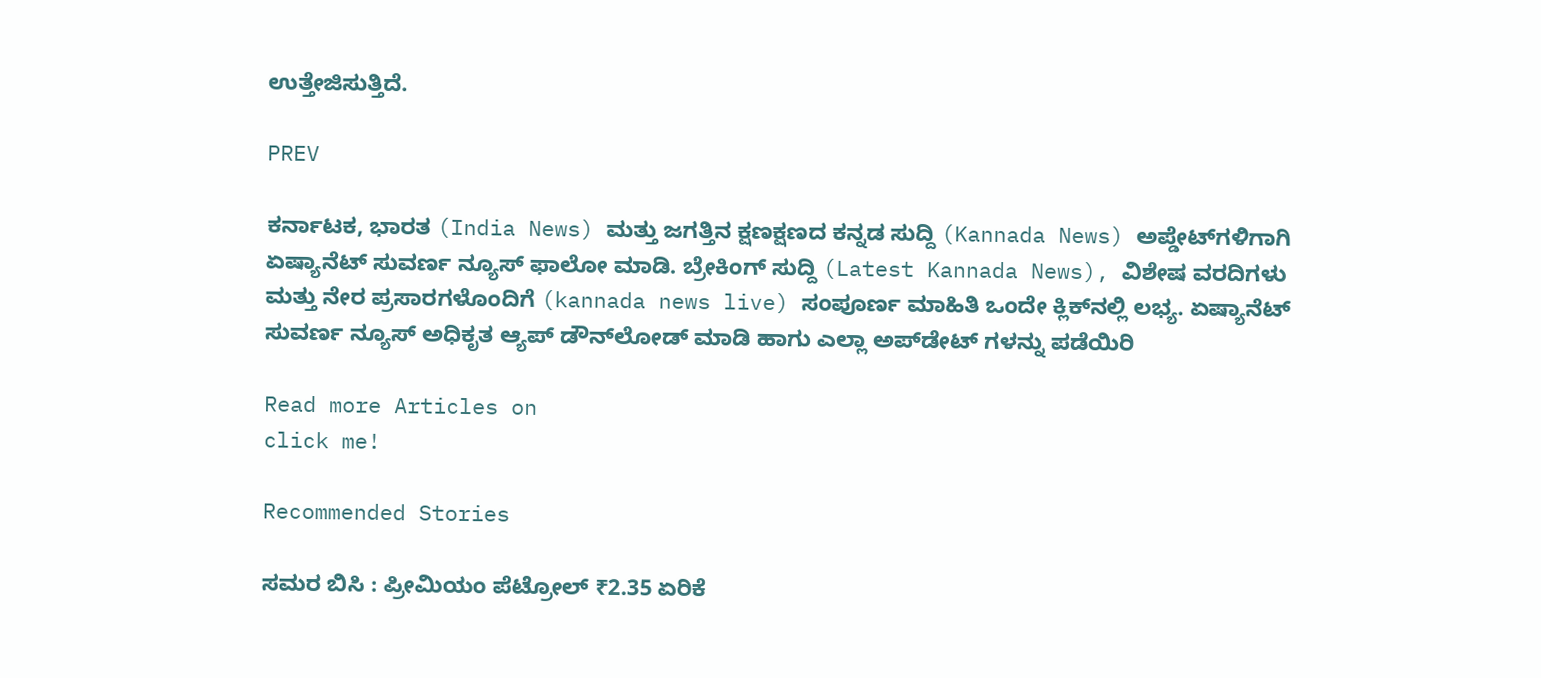ಉತ್ತೇಜಿಸುತ್ತಿದೆ.

PREV

ಕರ್ನಾಟಕ, ಭಾರತ (India News) ಮತ್ತು ಜಗತ್ತಿನ ಕ್ಷಣಕ್ಷಣದ ಕನ್ನಡ ಸುದ್ದಿ (Kannada News) ಅಪ್ಡೇಟ್‌ಗಳಿಗಾಗಿ ಏಷ್ಯಾನೆಟ್ ಸುವರ್ಣ ನ್ಯೂಸ್‌ ಫಾಲೋ ಮಾಡಿ. ಬ್ರೇಕಿಂಗ್ ಸುದ್ದಿ (Latest Kannada News), ವಿಶೇಷ ವರದಿಗಳು ಮತ್ತು ನೇರ ಪ್ರಸಾರಗಳೊಂದಿಗೆ (kannada news live) ಸಂಪೂರ್ಣ ಮಾಹಿತಿ ಒಂದೇ ಕ್ಲಿಕ್‌ನಲ್ಲಿ ಲಭ್ಯ. ಏಷ್ಯಾನೆಟ್ ಸುವರ್ಣ ನ್ಯೂಸ್ ಅಧಿಕೃತ ಆ್ಯಪ್ ಡೌನ್‌ಲೋಡ್ ಮಾಡಿ ಹಾಗು ಎಲ್ಲಾ ಅಪ್‌ಡೇಟ್ ಗಳನ್ನು ಪಡೆಯಿರಿ

Read more Articles on
click me!

Recommended Stories

ಸಮರ ಬಿಸಿ : ಪ್ರೀಮಿಯಂ ಪೆಟ್ರೋಲ್‌ ₹2.35 ಏರಿಕೆ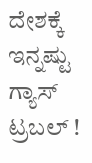ದೇಶಕ್ಕೆ ಇನ್ನಷ್ಟು ಗ್ಯಾಸ್‌ ಟ್ರಬಲ್ !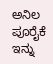ಅನಿಲ ಪೂರೈಕೆ ಇನ್ನು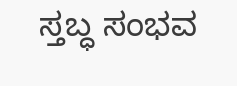ಸ್ತಬ್ಧ ಸಂಭವ